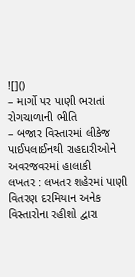![]()
– માર્ગો પર પાણી ભરાતાં રોગચાળાની ભીતિ
– બજાર વિસ્તારમાં લીકેજ પાઈપલાઈનથી રાહદારીઓને અવરજવરમાં હાલાકી
લખતર : લખતર શહેરમાં પાણી વિતરણ દરમિયાન અનેક વિસ્તારોના રહીશો દ્વારા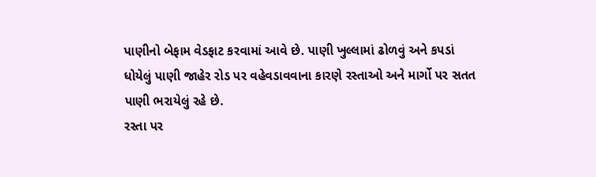પાણીનો બેફામ વેડફાટ કરવામાં આવે છે. પાણી ખુલ્લામાં ઢોળવું અને કપડાં ધોયેલું પાણી જાહેર રોડ પર વહેવડાવવાના કારણે રસ્તાઓ અને માર્ગો પર સતત પાણી ભરાયેલું રહે છે.
રસ્તા પર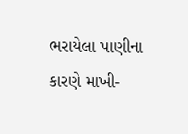ભરાયેલા પાણીના કારણે માખી-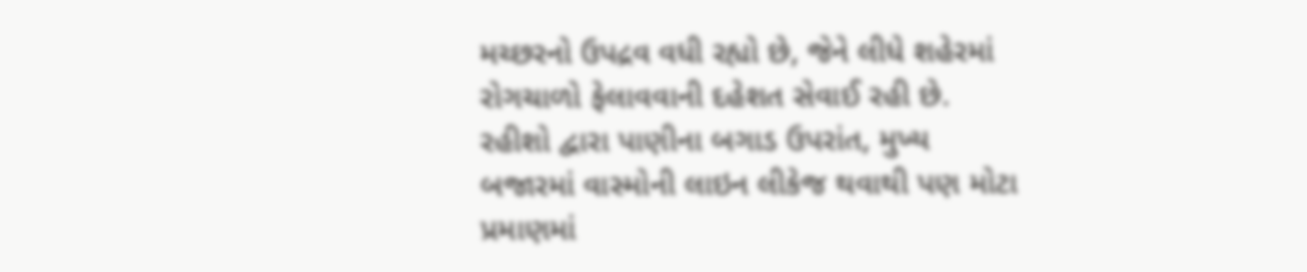મચ્છરનો ઉપદ્રવ વધી રહ્યો છે, જેને લીધે શહેરમાં રોગચાળો ફેલાવવાની દહેશત સેવાઈ રહી છે. રહીશો દ્વારા પાણીના બગાડ ઉપરાંત, મુખ્ય બજારમાં વાસ્મોની લાઇન લીકેજ થવાથી પણ મોટા પ્રમાણમાં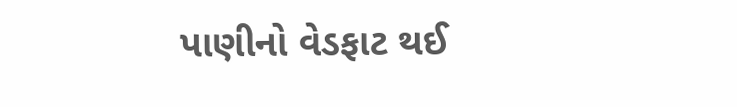પાણીનો વેડફાટ થઈ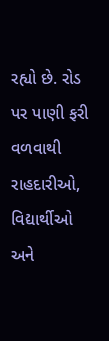રહ્યો છે. રોડ પર પાણી ફરી વળવાથી રાહદારીઓ, વિદ્યાર્થીઓ અને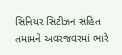સિનિયર સિટીઝન સહિત તમામને અવરજવરમાં ભારે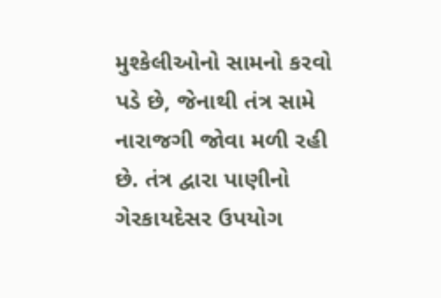મુશ્કેલીઓનો સામનો કરવો પડે છે, જેનાથી તંત્ર સામે નારાજગી જોવા મળી રહી છે. તંત્ર દ્વારા પાણીનો ગેરકાયદેસર ઉપયોગ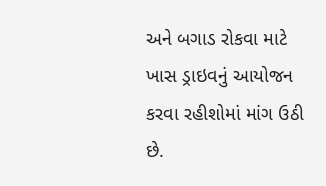અને બગાડ રોકવા માટે ખાસ ડ્રાઇવનું આયોજન કરવા રહીશોમાં માંગ ઉઠી છે.